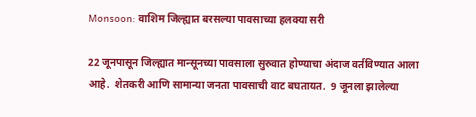Monsoon: वाशिम जिल्ह्यात बरसल्या पावसाच्या हलक्या सरी

22 जूनपासून जिल्ह्यात मान्सूनच्या पावसाला सुरुवात होण्याचा अंदाज वर्तविण्यात आला आहे.  शेतकरी आणि सामान्या जनता पावसाची वाट बघतायत.  9 जूनला झालेल्या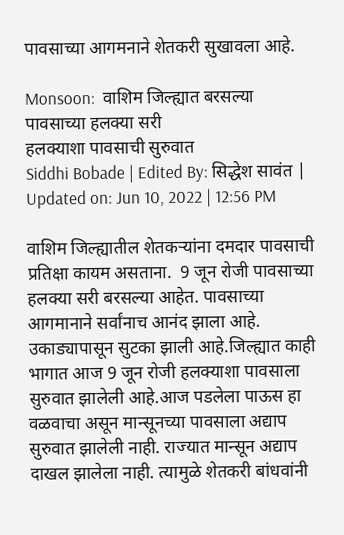पावसाच्या आगमनाने शेतकरी सुखावला आहे.

Monsoon:  वाशिम जिल्ह्यात बरसल्या पावसाच्या हलक्या सरी
हलक्याशा पावसाची सुरुवात
Siddhi Bobade | Edited By: सिद्धेश सावंत | Updated on: Jun 10, 2022 | 12:56 PM

वाशिम जिल्ह्यातील शेतकऱ्यांना दमदार पावसाची प्रतिक्षा कायम असताना.  9 जून रोजी पावसाच्या हलक्या सरी बरसल्या आहेत. पावसाच्या आगमानाने सर्वांनाच आनंद झाला आहे. उकाड्यापासून सुटका झाली आहे.जिल्ह्यात काही भागात आज 9 जून रोजी हलक्याशा पावसाला सुरुवात झालेली आहे.आज पडलेला पाऊस हा वळवाचा असून मान्सूनच्या पावसाला अद्याप सुरुवात झालेली नाही. राज्यात मान्सून अद्याप दाखल झालेला नाही. त्यामुळे शेतकरी बांधवांनी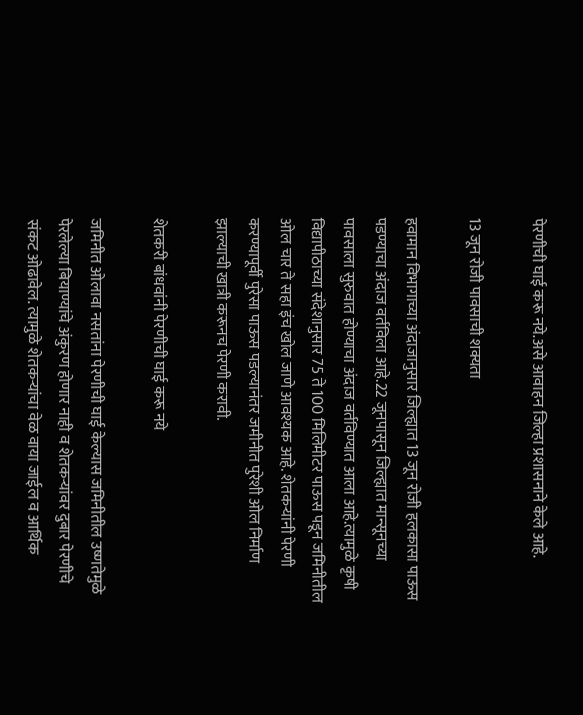पेरणीची घाई करू नये.असे आवाहन जिल्हा प्रशासनाने केले आहे.

13 जून रोजी पावसाची शक्यता

हवामान विभागाच्या अंदाजानुसार जिल्ह्यात 13 जून रोजी हलकासा पाऊस पडण्याचा अंदाज वर्तविला आहे.22 जूनपासून जिल्ह्यात मान्सूनच्या पावसाला सुरुवात होण्याचा अंदाज वर्तविण्यात आला आहे.त्यामुळे कृषी विद्यापीठाच्या संदेशानुसार 75 ते 100 मिलिमीटर पाऊस पडून जमिनीतील ओल चार ते सहा इंच खोल जाणे आवश्यक आहे. शेतकर्‍यांनी पेरणी करण्यापूर्वी पुरेसा पाऊस पडल्यानंतर जमीनीत पुरेशी ओल निर्माण झाल्याची खात्री करूनच पेरणी करावी.

शेतकरी बांधवांनी पेरणीची घाई करू नये

जमिनीत ओलावा नसतांना पेरणीची घाई केल्यास जमिनीतील उष्णतेमुळे पेरलेल्या बियाण्यांचे अंकुरण होणार नाही व शेतकऱ्यांवर दुबार पेरणीचे संकट ओढावेल. त्यामुळे शेतकऱ्यांचा वेळ वाया जाईल व आर्थिक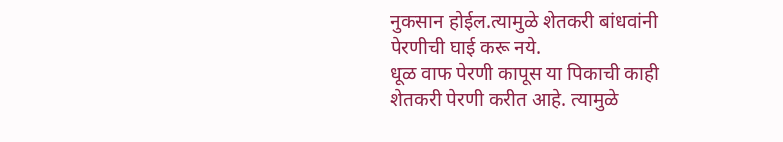नुकसान होईल.त्यामुळे शेतकरी बांधवांनी पेरणीची घाई करू नये.
धूळ वाफ पेरणी कापूस या पिकाची काही शेतकरी पेरणी करीत आहे. त्यामुळे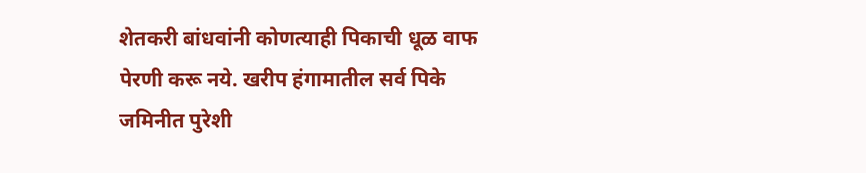शेतकरी बांधवांनी कोणत्याही पिकाची धूळ वाफ पेरणी करू नये. खरीप हंगामातील सर्व पिके जमिनीत पुरेशी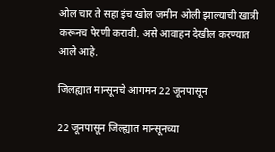ओल चार ते सहा इंच खोल जमीन ओली झाल्याची खात्री करूनच पेरणी करावी. असे आवाहन देखील करण्यात आले आहे.

जिलह्यात मान्सूनचे आगमन 22 जूनपासून

22 जूनपासून जिल्ह्यात मान्सूनच्या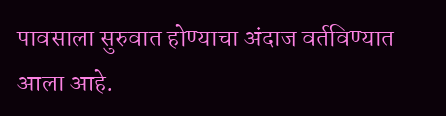पावसाला सुरुवात होण्याचा अंदाज वर्तविण्यात आला आहे.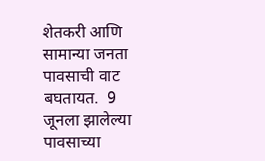शेतकरी आणि सामान्या जनता पावसाची वाट बघतायत.  9 जूनला झालेल्या पावसाच्या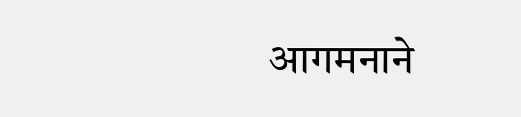आगमनाने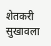शेतकरी सुखावला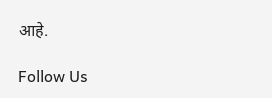आहे.

Follow Us